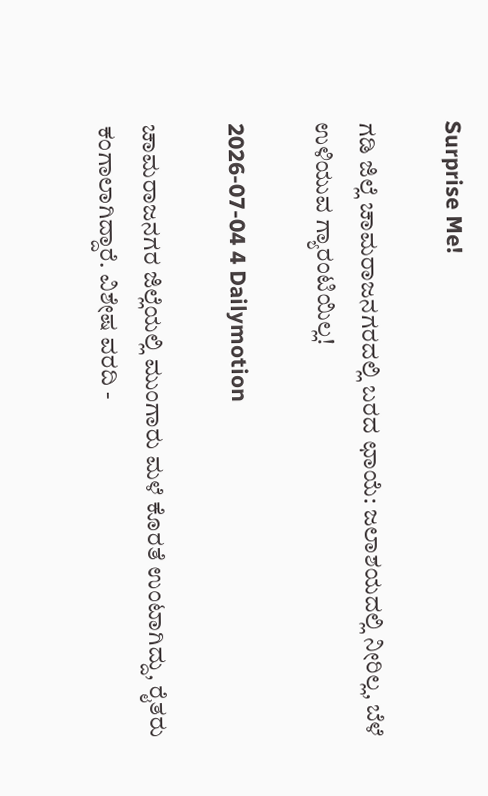Surprise Me!

ಗಡಿ ಜಿಲ್ಲೆ ಚಾಮರಾಜನಗರದಲ್ಲಿ ಬರದ ಛಾಯೆ: ಜಲಾಶಯದಲ್ಲಿ ನೀರಿಲ್ಲ, ಬೆಳೆ ಉಳಿಯುವ ಗ್ಯಾರಂಟಿಯಿಲ್ಲ!

2026-07-04 4 Dailymotion

ಚಾಮರಾಜನಗರ‌ ಜಿಲ್ಲೆಯಲ್ಲಿ ಮುಂಗಾರು ಮಳೆ ಕೊರತೆ ಉಂಟಾಗಿದ್ದು, ರೈತರು ಕಂಗಾಲಾಗಿದ್ದಾರೆ. ವಿಶೇಷ ವರದಿ -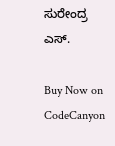ಸುರೇಂದ್ರ ಎಸ್.

Buy Now on CodeCanyon